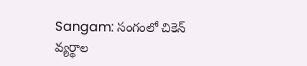Sangam: సంగంలో చికెన్ వ్యర్థాల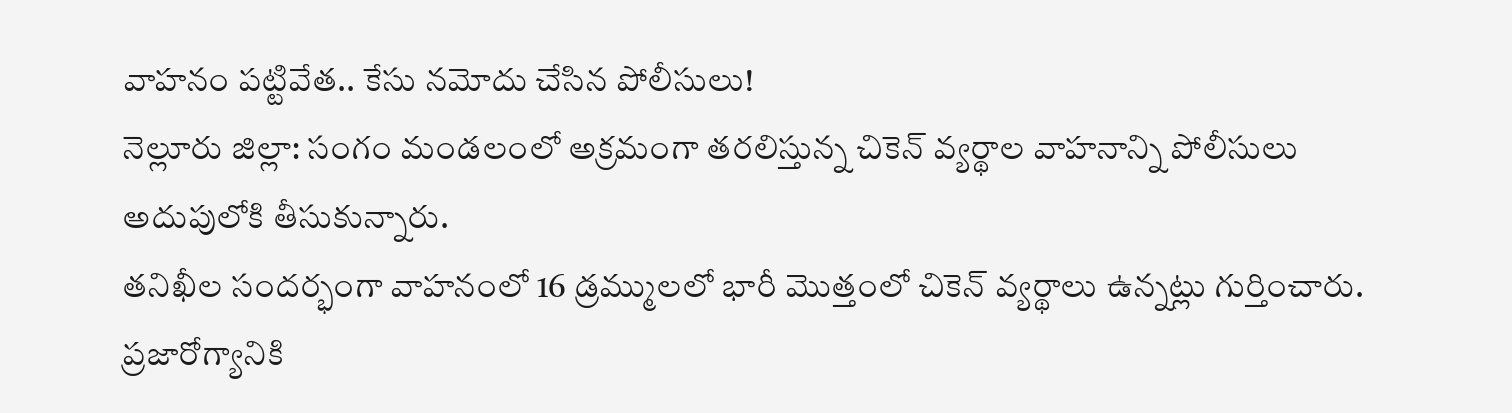వాహనం పట్టివేత.. కేసు నమోదు చేసిన పోలీసులు!
నెల్లూరు జిల్లా: సంగం మండలంలో అక్రమంగా తరలిస్తున్న చికెన్ వ్యర్థాల వాహనాన్ని పోలీసులు అదుపులోకి తీసుకున్నారు.
తనిఖీల సందర్భంగా వాహనంలో 16 డ్రమ్ములలో భారీ మొత్తంలో చికెన్ వ్యర్థాలు ఉన్నట్లు గుర్తించారు.
ప్రజారోగ్యానికి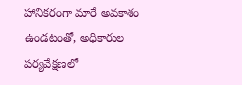హానికరంగా మారే అవకాశం ఉండటంతో, అధికారుల పర్యవేక్షణలో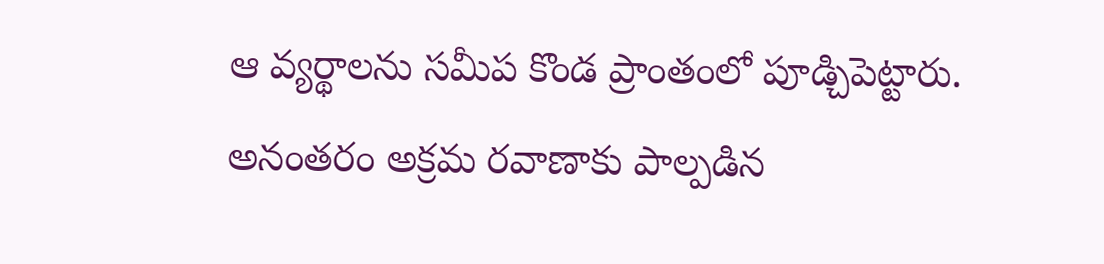ఆ వ్యర్థాలను సమీప కొండ ప్రాంతంలో పూడ్చిపెట్టారు.
అనంతరం అక్రమ రవాణాకు పాల్పడిన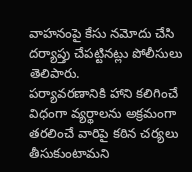వాహనంపై కేసు నమోదు చేసి దర్యాప్తు చేపట్టినట్లు పోలీసులు తెలిపారు.
పర్యావరణానికి హాని కలిగించే విధంగా వ్యర్థాలను అక్రమంగా తరలించే వారిపై కఠిన చర్యలు తీసుకుంటామని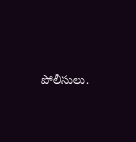పోలీసులు.